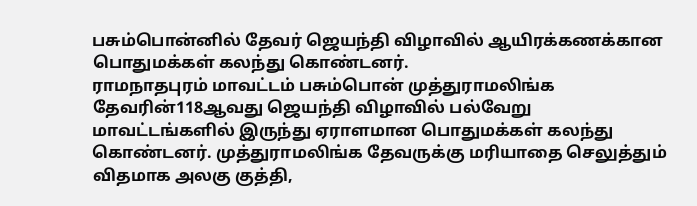பசும்பொன்னில் தேவர் ஜெயந்தி விழாவில் ஆயிரக்கணக்கான பொதுமக்கள் கலந்து கொண்டனர்.
ராமநாதபுரம் மாவட்டம் பசும்பொன் முத்துராமலிங்க தேவரின்118ஆவது ஜெயந்தி விழாவில் பல்வேறு மாவட்டங்களில் இருந்து ஏராளமான பொதுமக்கள் கலந்து கொண்டனர். முத்துராமலிங்க தேவருக்கு மரியாதை செலுத்தும் விதமாக அலகு குத்தி,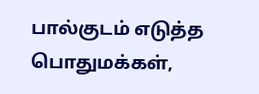பால்குடம் எடுத்த பொதுமக்கள்,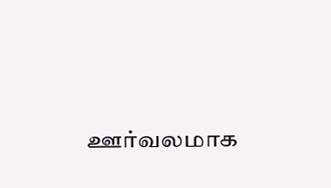ஊர்வலமாக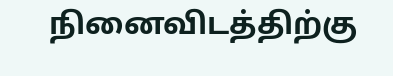நினைவிடத்திற்கு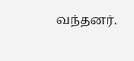வந்தனர்.